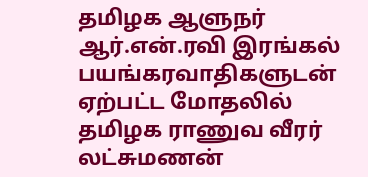தமிழக ஆளுநர் ஆர்.என்.ரவி இரங்கல்
பயங்கரவாதிகளுடன் ஏற்பட்ட மோதலில் தமிழக ராணுவ வீரர் லட்சுமணன்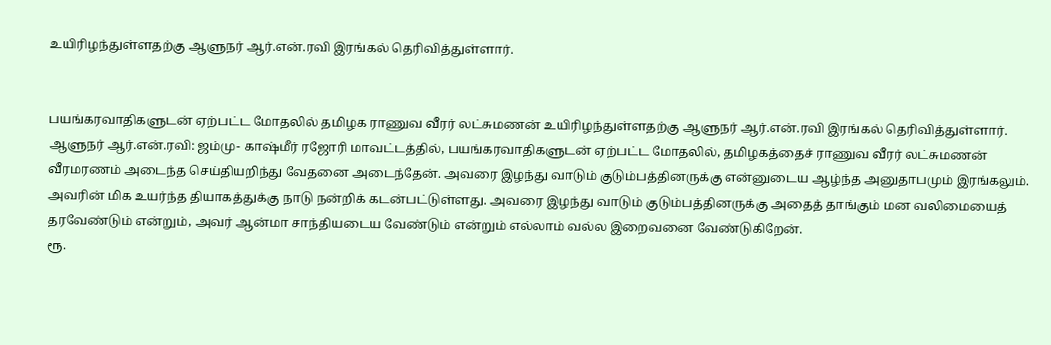உயிரிழந்துள்ளதற்கு ஆளுநர் ஆர்.என்.ரவி இரங்கல் தெரிவித்துள்ளார்.


பயங்கரவாதிகளுடன் ஏற்பட்ட மோதலில் தமிழக ராணுவ வீரர் லட்சுமணன் உயிரிழந்துள்ளதற்கு ஆளுநர் ஆர்.என்.ரவி இரங்கல் தெரிவித்துள்ளார்.
ஆளுநர் ஆர்.என்.ரவி: ஜம்மு- காஷ்மீர் ரஜோரி மாவட்டத்தில், பயங்கரவாதிகளுடன் ஏற்பட்ட மோதலில், தமிழகத்தைச் ராணுவ வீரர் லட்சுமணன் வீரமரணம் அடைந்த செய்தியறிந்து வேதனை அடைந்தேன். அவரை இழந்து வாடும் குடும்பத்தினருக்கு என்னுடைய ஆழ்ந்த அனுதாபமும் இரங்கலும்.
அவரின் மிக உயர்ந்த தியாகத்துக்கு நாடு நன்றிக் கடன்பட்டுள்ளது. அவரை இழந்து வாடும் குடும்பத்தினருக்கு அதைத் தாங்கும் மன வலிமையைத் தரவேண்டும் என்றும், அவர் ஆன்மா சாந்தியடைய வேண்டும் என்றும் எல்லாம் வல்ல இறைவனை வேண்டுகிறேன்.
ரூ.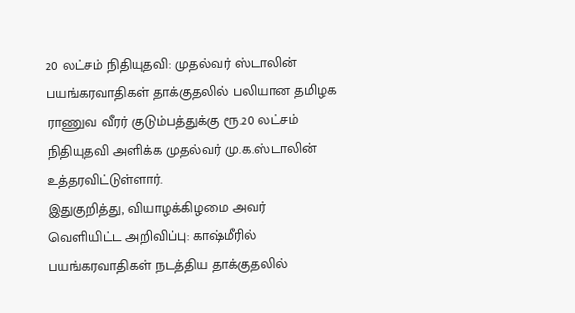20 லட்சம் நிதியுதவி: முதல்வர் ஸ்டாலின்
பயங்கரவாதிகள் தாக்குதலில் பலியான தமிழக ராணுவ வீரர் குடும்பத்துக்கு ரூ.20 லட்சம் நிதியுதவி அளிக்க முதல்வர் மு.க.ஸ்டாலின் உத்தரவிட்டுள்ளார்.
இதுகுறித்து, வியாழக்கிழமை அவர் வெளியிட்ட அறிவிப்பு: காஷ்மீரில் பயங்கரவாதிகள் நடத்திய தாக்குதலில்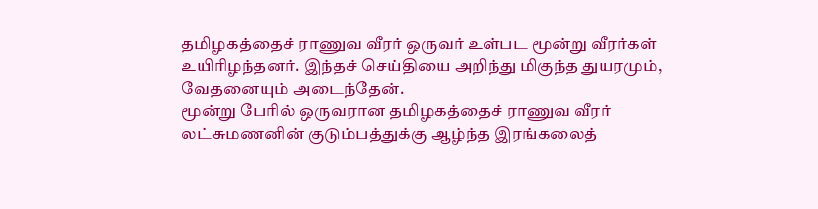தமிழகத்தைச் ராணுவ வீரர் ஒருவர் உள்பட மூன்று வீரர்கள் உயிரிழந்தனர். இந்தச் செய்தியை அறிந்து மிகுந்த துயரமும், வேதனையும் அடைந்தேன்.
மூன்று பேரில் ஒருவரான தமிழகத்தைச் ராணுவ வீரர் லட்சுமணனின் குடும்பத்துக்கு ஆழ்ந்த இரங்கலைத்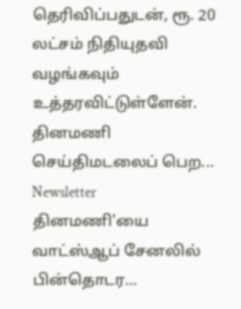தெரிவிப்பதுடன், ரூ. 20 லட்சம் நிதியுதவி வழங்கவும் உத்தரவிட்டுள்ளேன்.
தினமணி செய்திமடலைப் பெற... Newsletter
தினமணி'யை வாட்ஸ்ஆப் சேனலில் பின்தொடர...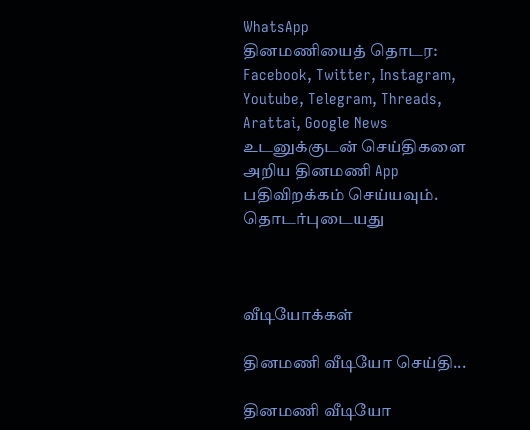WhatsApp
தினமணியைத் தொடர: Facebook, Twitter, Instagram, Youtube, Telegram, Threads, Arattai, Google News
உடனுக்குடன் செய்திகளை அறிய தினமணி App பதிவிறக்கம் செய்யவும்.
தொடர்புடையது



வீடியோக்கள்

தினமணி வீடியோ செய்தி...

தினமணி வீடியோ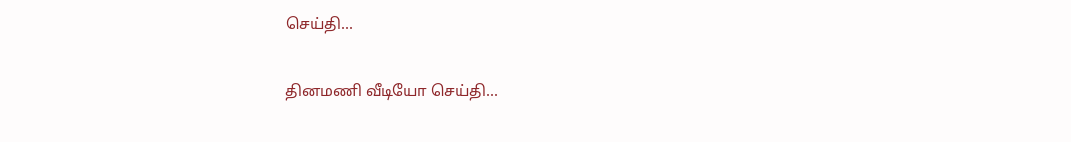செய்தி...

தினமணி வீடியோ செய்தி...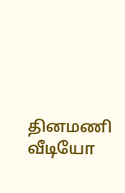தினமணி வீடியோ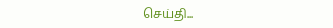செய்தி...